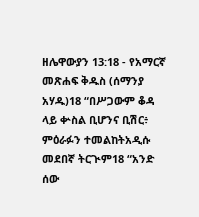ዘሌዋውያን 13:18 - የአማርኛ መጽሐፍ ቅዱስ (ሰማንያ አሃዱ)18 “በሥጋውም ቆዳ ላይ ቍስል ቢሆንና ቢሽር፥ ምዕራፉን ተመልከትአዲሱ መደበኛ ትርጒም18 “አንድ ሰው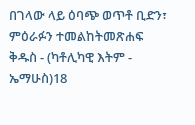በገላው ላይ ዕባጭ ወጥቶ ቢድን፣ ምዕራፉን ተመልከትመጽሐፍ ቅዱስ - (ካቶሊካዊ እትም - ኤማሁስ)18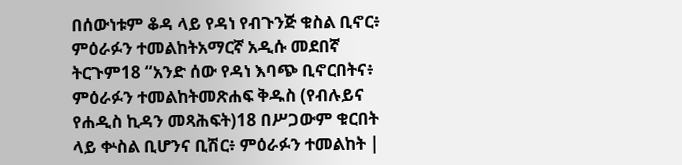በሰውነቱም ቆዳ ላይ የዳነ የብጉንጅ ቁስል ቢኖር፥ ምዕራፉን ተመልከትአማርኛ አዲሱ መደበኛ ትርጉም18 “አንድ ሰው የዳነ እባጭ ቢኖርበትና፥ ምዕራፉን ተመልከትመጽሐፍ ቅዱስ (የብሉይና የሐዲስ ኪዳን መጻሕፍት)18 በሥጋውም ቁርበት ላይ ቍስል ቢሆንና ቢሽር፥ ምዕራፉን ተመልከት |